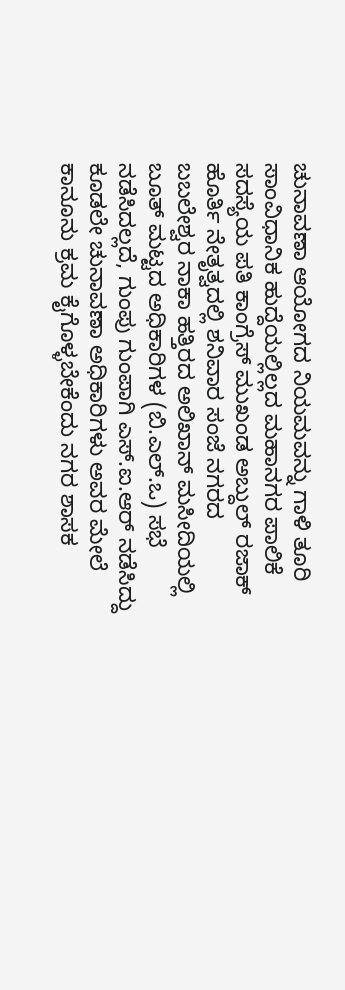ಚುನಾವಣಾ ಆಯೋಗದ ನಿಯಮವನ್ನು ಗಾಳಿ ತೂರಿ ಸಾಂವಿಧಾನಿಕ ಹುದ್ದೆಯಲ್ಲಿಲ್ಲದ ಮಹಾನಗರ ಪಾಲಿಕೆ ಸದಸ್ಯೆಯ ಪತಿ ಕಾಂಗ್ರೆಸ್ ಮುಖಂಡ ಅಬ್ದುಲ್ ರಜಾಕ್ ಹೊರ್ತಿ ನೇತೃತ್ವದಲ್ಲಿ ಶನಿವಾರ ಸಂಜೆ ನಗರದ ಬಬಲೇಶ್ವರ ನಾಕಾ ಹತ್ತಿರದ ಅಲಿಖಾನ್ ಮಸೀದಿಯಲ್ಲಿ ಬೂತ್ ಮಟ್ಟದ ಅಧಿಕಾರಿಗಳ (ಬಿ.ಎಲ್.ಒ) ಸಭೆ ನಡೆಸಿದಲ್ಲದೆ, ಗುಂಪು ಗುಂಪಾಗಿ ಎಸ್.ಐ.ಆರ್ ನಡೆಸಿದ್ದು ಕೂಡಲೇ ಚುನಾವಣಾ ಅಧಿಕಾರಿಗಳು ಅವರ ಮೇಲೆ ಕಾನೂನು ಕ್ರಮ ಕೈಗೊಳ್ಳಬೇಕೆಂದು ನಗರ ಶಾಸಕ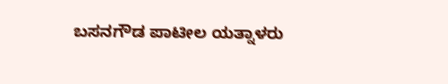ಬಸನಗೌಡ ಪಾಟೀಲ ಯತ್ನಾಳರು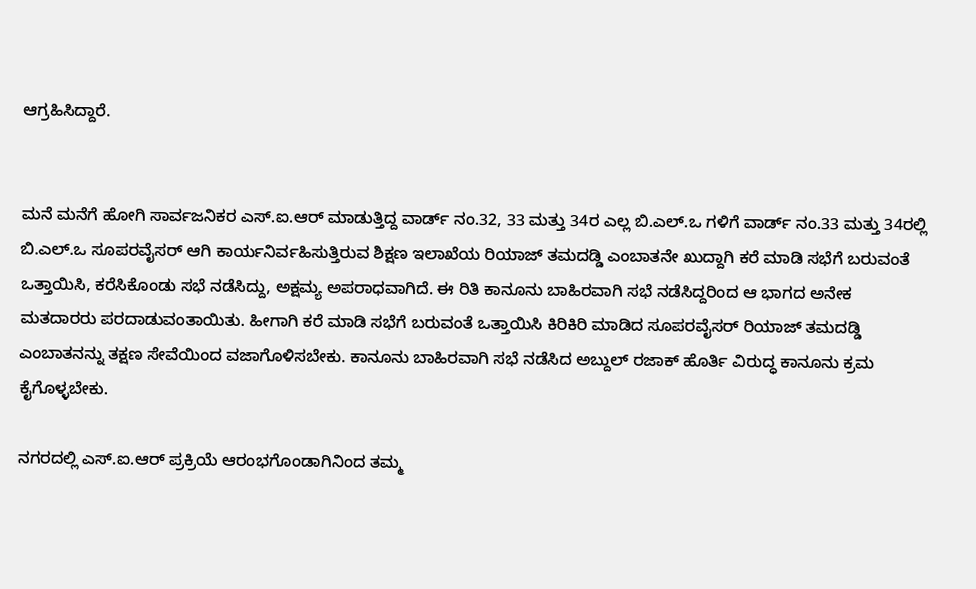ಆಗ್ರಹಿಸಿದ್ದಾರೆ.


ಮನೆ ಮನೆಗೆ ಹೋಗಿ ಸಾರ್ವಜನಿಕರ ಎಸ್.ಐ.ಆರ್ ಮಾಡುತ್ತಿದ್ದ ವಾರ್ಡ್ ನಂ.32, 33 ಮತ್ತು 34ರ ಎಲ್ಲ ಬಿ.ಎಲ್.ಒ ಗಳಿಗೆ ವಾರ್ಡ್ ನಂ.33 ಮತ್ತು 34ರಲ್ಲಿ ಬಿ.ಎಲ್.ಒ ಸೂಪರವೈಸರ್ ಆಗಿ ಕಾರ್ಯನಿರ್ವಹಿಸುತ್ತಿರುವ ಶಿಕ್ಷಣ ಇಲಾಖೆಯ ರಿಯಾಜ್ ತಮದಡ್ಡಿ ಎಂಬಾತನೇ ಖುದ್ದಾಗಿ ಕರೆ ಮಾಡಿ ಸಭೆಗೆ ಬರುವಂತೆ ಒತ್ತಾಯಿಸಿ, ಕರೆಸಿಕೊಂಡು ಸಭೆ ನಡೆಸಿದ್ದು, ಅಕ್ಷಮ್ಯ ಅಪರಾಧವಾಗಿದೆ. ಈ ರಿತಿ ಕಾನೂನು ಬಾಹಿರವಾಗಿ ಸಭೆ ನಡೆಸಿದ್ದರಿಂದ ಆ ಭಾಗದ ಅನೇಕ ಮತದಾರರು ಪರದಾಡುವಂತಾಯಿತು. ಹೀಗಾಗಿ ಕರೆ ಮಾಡಿ ಸಭೆಗೆ ಬರುವಂತೆ ಒತ್ತಾಯಿಸಿ ಕಿರಿಕಿರಿ ಮಾಡಿದ ಸೂಪರವೈಸರ್ ರಿಯಾಜ್ ತಮದಡ್ಡಿ ಎಂಬಾತನನ್ನು ತಕ್ಷಣ ಸೇವೆಯಿಂದ ವಜಾಗೊಳಿಸಬೇಕು. ಕಾನೂನು ಬಾಹಿರವಾಗಿ ಸಭೆ ನಡೆಸಿದ ಅಬ್ದುಲ್ ರಜಾಕ್ ಹೊರ್ತಿ ವಿರುದ್ಧ ಕಾನೂನು ಕ್ರಮ ಕೈಗೊಳ್ಳಬೇಕು.

ನಗರದಲ್ಲಿ ಎಸ್.ಐ.ಆರ್ ಪ್ರಕ್ರಿಯೆ ಆರಂಭಗೊಂಡಾಗಿನಿಂದ ತಮ್ಮ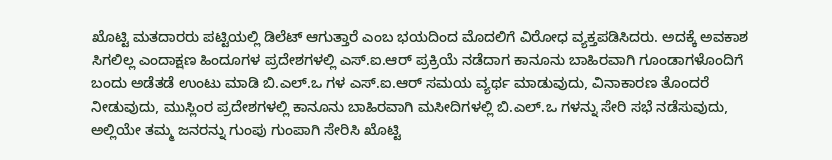ಖೊಟ್ಟಿ ಮತದಾರರು ಪಟ್ಟಿಯಲ್ಲಿ ಡಿಲೆಟ್ ಆಗುತ್ತಾರೆ ಎಂಬ ಭಯದಿಂದ ಮೊದಲಿಗೆ ವಿರೋಧ ವ್ಯಕ್ತಪಡಿಸಿದರು. ಅದಕ್ಕೆ ಅವಕಾಶ ಸಿಗಲಿಲ್ಲ ಎಂದಾಕ್ಷಣ ಹಿಂದೂಗಳ ಪ್ರದೇಶಗಳಲ್ಲಿ ಎಸ್.ಐ.ಆರ್ ಪ್ರಕ್ರಿಯೆ ನಡೆದಾಗ ಕಾನೂನು ಬಾಹಿರವಾಗಿ ಗೂಂಡಾಗಳೊಂದಿಗೆ ಬಂದು ಅಡೆತಡೆ ಉಂಟು ಮಾಡಿ ಬಿ.ಎಲ್.ಒ ಗಳ ಎಸ್.ಐ.ಆರ್ ಸಮಯ ವ್ಯರ್ಥ ಮಾಡುವುದು, ವಿನಾಕಾರಣ ತೊಂದರೆ ನೀಡುವುದು, ಮುಸ್ಲಿಂರ ಪ್ರದೇಶಗಳಲ್ಲಿ ಕಾನೂನು ಬಾಹಿರವಾಗಿ ಮಸೀದಿಗಳಲ್ಲಿ ಬಿ.ಎಲ್.ಒ ಗಳನ್ನು ಸೇರಿ ಸಭೆ ನಡೆಸುವುದು, ಅಲ್ಲಿಯೇ ತಮ್ಮ ಜನರನ್ನು ಗುಂಪು ಗುಂಪಾಗಿ ಸೇರಿಸಿ ಖೊಟ್ಟಿ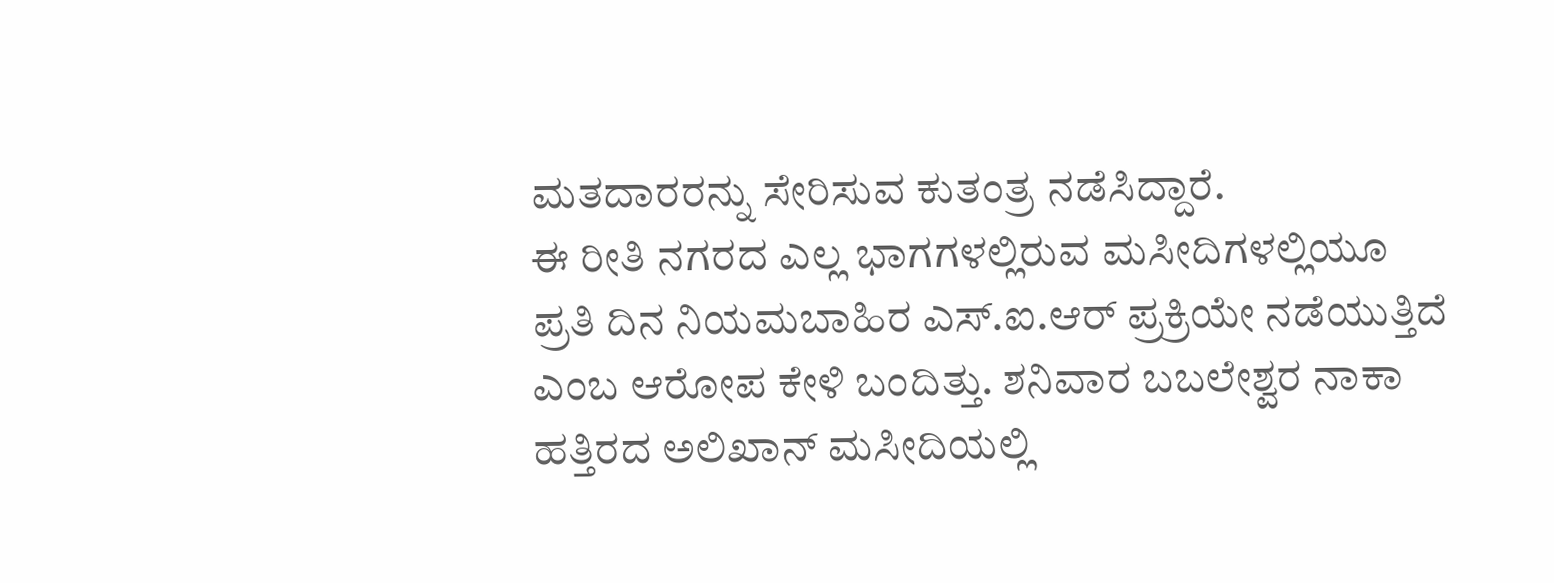ಮತದಾರರನ್ನು ಸೇರಿಸುವ ಕುತಂತ್ರ ನಡೆಸಿದ್ದಾರೆ.
ಈ ರೀತಿ ನಗರದ ಎಲ್ಲ ಭಾಗಗಳಲ್ಲಿರುವ ಮಸೀದಿಗಳಲ್ಲಿಯೂ ಪ್ರತಿ ದಿನ ನಿಯಮಬಾಹಿರ ಎಸ್.ಐ.ಆರ್ ಪ್ರಕ್ರಿಯೇ ನಡೆಯುತ್ತಿದೆ ಎಂಬ ಆರೋಪ ಕೇಳಿ ಬಂದಿತ್ತು. ಶನಿವಾರ ಬಬಲೇಶ್ವರ ನಾಕಾ ಹತ್ತಿರದ ಅಲಿಖಾನ್ ಮಸೀದಿಯಲ್ಲಿ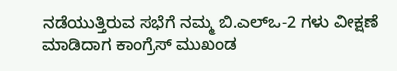ನಡೆಯುತ್ತಿರುವ ಸಭೆಗೆ ನಮ್ಮ ಬಿ.ಎಲ್ಒ-2 ಗಳು ವೀಕ್ಷಣೆ ಮಾಡಿದಾಗ ಕಾಂಗ್ರೆಸ್ ಮುಖಂಡ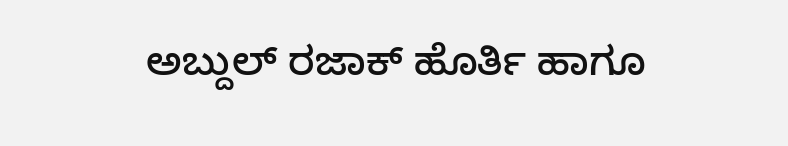ಅಬ್ದುಲ್ ರಜಾಕ್ ಹೊರ್ತಿ ಹಾಗೂ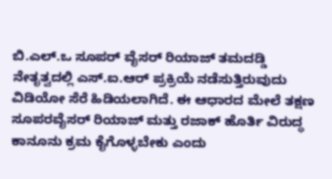ಬಿ.ಎಲ್.ಒ ಸೂಪರ್ ವೈಸರ್ ರಿಯಾಜ್ ತಮದಡ್ಡಿ ನೇತೃತ್ವದಲ್ಲಿ ಎಸ್.ಐ.ಆರ್ ಪ್ರಕ್ರಿಯೆ ನಡೆಸುತ್ತಿರುವುದು ವಿಡಿಯೋ ಸೆರೆ ಹಿಡಿಯಲಾಗಿದೆ. ಈ ಆಧಾರದ ಮೇಲೆ ತಕ್ಷಣ ಸೂಪರವೈಸರ್ ರಿಯಾಜ್ ಮತ್ತು ರಜಾಕ್ ಹೊರ್ತಿ ವಿರುದ್ಧ ಕಾನೂನು ಕ್ರಮ ಕೈಗೊಳ್ಳಬೇಕು ಎಂದು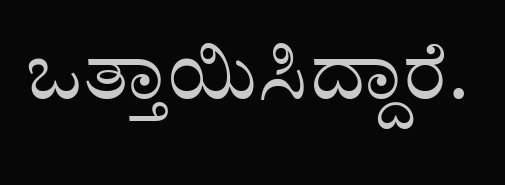ಒತ್ತಾಯಿಸಿದ್ದಾರೆ.